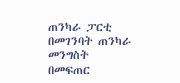ጠንካራ ፓርቲ በመገንባት ጠንካራ መንግስት በመፍጠር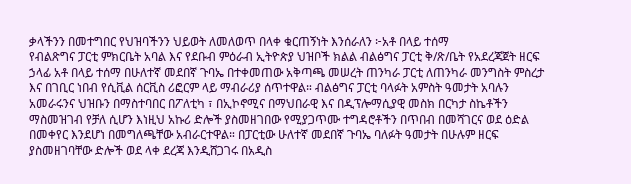ቃላችንን በመተግበር የህዝባችንን ህይወት ለመለወጥ በላቀ ቁርጠኝነት እንሰራለን ፦አቶ በላይ ተሰማ
የብልጽግና ፓርቲ ምክርቤት አባል እና የደቡብ ምዕራብ ኢትዮጵያ ህዝቦች ክልል ብልፅግና ፓርቲ ቅ/ጽ/ቤት የአደረጃጀት ዘርፍ ኃላፊ አቶ በላይ ተሰማ በሁለተኛ መደበኛ ጉባኤ በተቀመጠው አቅጣጫ መሠረት ጠንካራ ፓርቲ ለጠንካራ መንግስት ምስረታ እና በገቢር ነበብ የሲቪል ሰርቪስ ሪፎርም ላይ ማብራሪያ ሰጥተዋል። ብልፅግና ፓርቲ ባላፉት አምስት ዓመታት አባሉን አመራሩንና ህዝቡን በማስተባበር በፖለቲካ ፣ በኢኮኖሚና በማህበራዊ እና በዲፕሎማሲያዊ መስክ በርካታ ስኬቶችን ማስመዝገብ የቻለ ሲሆን እነዚህ አኩሪ ድሎች ያስመዘገበው የሚያጋጥሙ ተግዳሮቶችን በጥበብ በመሻገርና ወደ ዕድል በመቀየር እንደሆነ በመግለጫቸው አብራርተዋል። በፓርቲው ሁለተኛ መደበኛ ጉባኤ ባለፉት ዓመታት በሁሉም ዘርፍ ያስመዘገባቸው ድሎች ወደ ላቀ ደረጃ እንዲሸጋገሩ በአዲስ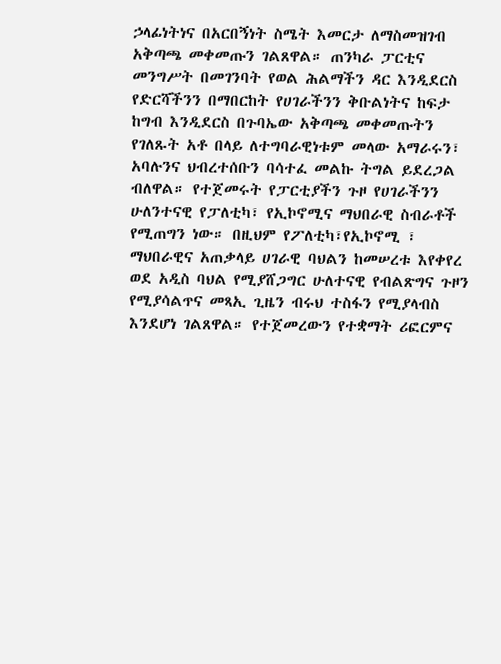ኃላፊነትነና በአርበኝነት ስሜት እመርታ ለማስመዝገብ አቅጣጫ መቀመጡን ገልጸዋል። ጠንካራ ፓርቲና መንግሥት በመገንባት የወል ሕልማችን ዳር እንዲደርስ የድርሻችንን በማበርከት የሀገራችንን ቅቡልነትና ከፍታ ከግብ እንዲደርስ በጉባኤው አቅጣጫ መቀመጡትን የገለጹት አቶ በላይ ለተግባራዊነቱም መላው አማራሩን፣ አባሉንና ህብረተሰቡን ባሳተፈ መልኩ ትግል ይደረጋል ብለዋል። የተጀመሩት የፓርቲያችን ጉዞ የሀገራችንን ሁለንተናዊ የፓለቲካ፣ የኢኮኖሚና ማህበራዊ ስብራቶች የሚጠግን ነው። በዚህም የፖለቲካ፣የኢኮኖሚ ፣ ማህበራዊና አጠቃላይ ሀገራዊ ባህልን ከመሠረቱ እየቀየረ ወደ አዲስ ባህል የሚያሸጋግር ሁለተናዊ የብልጽግና ጉዞን የሚያሳልጥና መጻኢ ጊዜን ብሩህ ተስፋን የሚያላብስ እንደሆነ ገልጸዋል። የተጀመረውን የተቋማት ሪፎርምና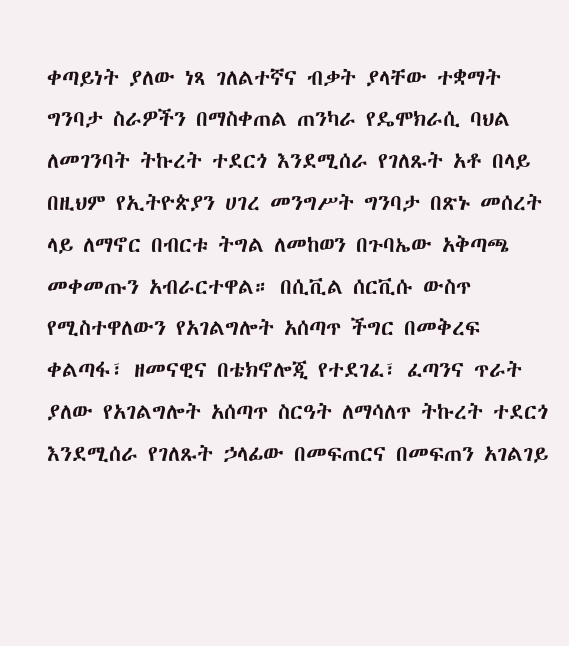ቀጣይነት ያለው ነጻ ገለልተኛና ብቃት ያላቸው ተቋማት ግንባታ ስራዎችን በማስቀጠል ጠንካራ የዴሞክራሲ ባህል ለመገንባት ትኩረት ተደርጎ እንደሚሰራ የገለጹት አቶ በላይ በዚህም የኢትዮጵያን ሀገረ መንግሥት ግንባታ በጽኑ መሰረት ላይ ለማኖር በብርቱ ትግል ለመከወን በጉባኤው አቅጣጫ መቀመጡን አብራርተዋል። በሲቪል ሰርቪሱ ውስጥ የሚስተዋለውን የአገልግሎት አሰጣጥ ችግር በመቅረፍ ቀልጣፋ፣ ዘመናዊና በቴክኖሎጂ የተደገፈ፣ ፈጣንና ጥራት ያለው የአገልግሎት አሰጣጥ ስርዓት ለማሳለጥ ትኩረት ተደርጎ እንደሚሰራ የገለጹት ኃላፊው በመፍጠርና በመፍጠን አገልገይ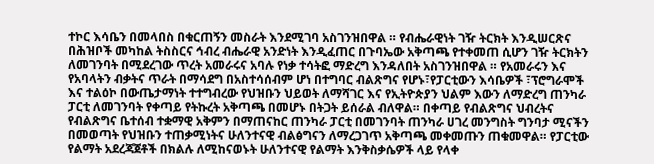ተኮር እሳቤን በመላበስ በቁርጠኝን መስራት እንደሚገባ አስገንዝበዋል ። የብሔራዊነት ገዥ ትርክት እንዲሠርጽና በሕዝቦች መካከል ትስስርና ኅብረ ብሔራዊ አንድነት እንዲፈጠር በጉባኤው አቅጣጫ የተቀመጠ ሲሆን ገዥ ትርክትን ለመገንባት በሚደረገው ጥረት አመራሩና አባሉ የነቃ ተሳትፎ ማድረግ እንዳለበት አስገንዝበዋል ። የአመራሩን እና የአባላትን ብቃትና ጥራት በማሳደግ በአስተሳሰብም ሆነ በተግባር ብልጽግና የሆኑ፣የፓርቲውን እሳቤዎች ፣ፕሮግራሞች እና ተልዕኮ በውጤታማነት ተተግብረው የህዝቡን ህይወት ለማሻገር እና የኢትዮጵያን ህልም እውን ለማድረግ ጠንካራ ፓርቲ ለመገንባት የቀጣይ የትኩረት አቅጣጫ በመሆኑ በትጋት ይሰራል ብለዋል። በቀጣይ የብልጽግና ህብረትና የብልጽግና ቤተሰብ ተቋማዊ አቅምን በማጠናከር ጠንካራ ፓርቲ በመገንባት ጠንካራ ሀገረ መንግስት ግንባታ ሚናችን በመወጣት የህዝቡን ተጠቃሚነትና ሁለንተናዊ ብልፅግናን ለማረጋገጥ አቅጣጫ መቀመጡን ጠቁመዋል። የፓርቲው የልማት አደረጃጀቶች በክልሉ ለሚከናወኑት ሁለንተናዊ የልማት እንቅስቃሴዎች ላይ የላቀ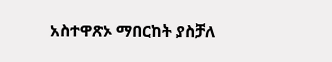አስተዋጽኦ ማበርከት ያስቻለ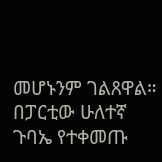መሆኑንም ገልጸዋል። በፓርቲው ሁለተኛ ጉባኤ የተቀመጡ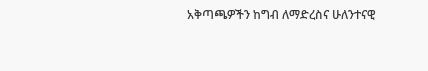አቅጣጫዎችን ከግብ ለማድረስና ሁለንተናዊ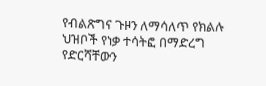የብልጽግና ጉዞን ለማሳለጥ የክልሉ ህዝቦች የነቃ ተሳትፎ በማድረግ የድርሻቸውን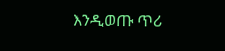እንዲወጡ ጥሪ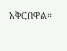አቅርበዋል።